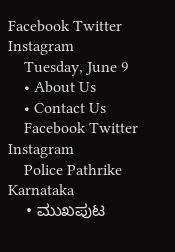Facebook Twitter Instagram
    Tuesday, June 9
    • About Us
    • Contact Us
    Facebook Twitter Instagram
    Police Pathrike Karnataka
    • ಮುಖಪುಟ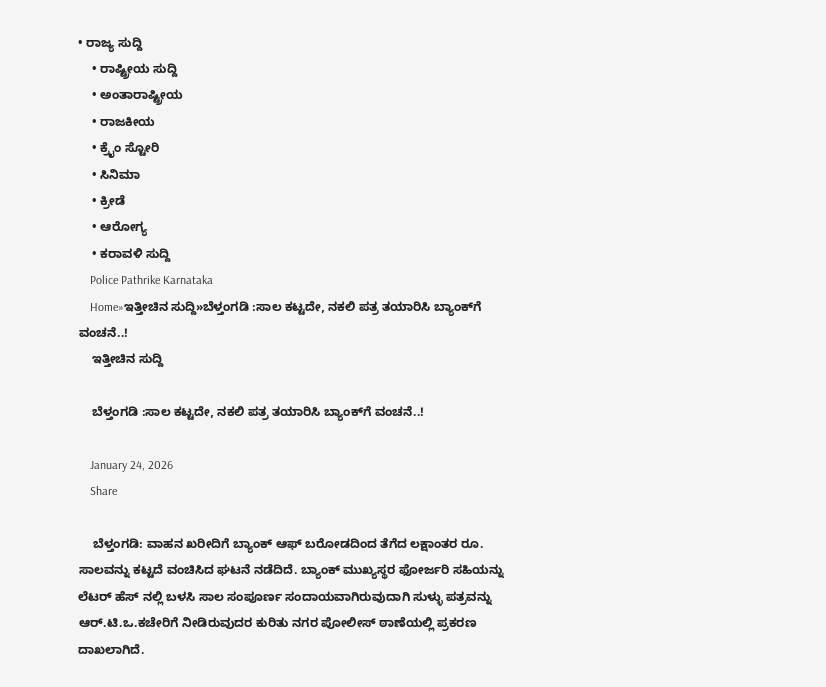• ರಾಜ್ಯ ಸುದ್ದಿ
    • ರಾಷ್ಟ್ರೀಯ ಸುದ್ದಿ
    • ಅಂತಾರಾಷ್ಟ್ರೀಯ
    • ರಾಜಕೀಯ
    • ಕ್ರೈಂ ಸ್ಟೋರಿ
    • ಸಿನಿಮಾ
    • ಕ್ರೀಡೆ
    • ಆರೋಗ್ಯ
    • ಕರಾವಳಿ ಸುದ್ದಿ
    Police Pathrike Karnataka
    Home»ಇತ್ತೀಚಿನ ಸುದ್ದಿ»ಬೆಳ್ತಂಗಡಿ :ಸಾಲ ಕಟ್ಟದೇ, ನಕಲಿ ಪತ್ರ ತಯಾರಿಸಿ ಬ್ಯಾಂಕ್‌ಗೆ ವಂಚನೆ..!
    ಇತ್ತೀಚಿನ ಸುದ್ದಿ

    ಬೆಳ್ತಂಗಡಿ :ಸಾಲ ಕಟ್ಟದೇ, ನಕಲಿ ಪತ್ರ ತಯಾರಿಸಿ ಬ್ಯಾಂಕ್‌ಗೆ ವಂಚನೆ..!

    January 24, 2026
    Share

    ಬೆಳ್ತಂಗಡಿ: ವಾಹನ ಖರೀದಿಗೆ ಬ್ಯಾಂಕ್ ಆಫ್ ಬರೋಡದಿಂದ ತೆಗೆದ ಲಕ್ಷಾಂತರ ರೂ. ಸಾಲವನ್ನು ಕಟ್ಟದೆ ವಂಚಿಸಿದ ಘಟನೆ ನಡೆದಿದೆ. ಬ್ಯಾಂಕ್ ಮುಖ್ಯಸ್ಥರ ಫೋರ್ಜರಿ ಸಹಿಯನ್ನು ಲೆಟರ್ ಹೆಸ್ ನಲ್ಲಿ ಬಳಸಿ ಸಾಲ ಸಂಪೂರ್ಣ ಸಂದಾಯವಾಗಿರುವುದಾಗಿ ಸುಳ್ಳು ಪತ್ರವನ್ನು ಆರ್.ಟಿ.ಒ.ಕಚೇರಿಗೆ ನೀಡಿರುವುದರ ಕುರಿತು ನಗರ ಪೋಲೀಸ್ ಠಾಣೆಯಲ್ಲಿ ಪ್ರಕರಣ ದಾಖಲಾಗಿದೆ.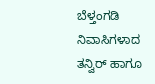ಬೆಳ್ತಂಗಡಿ ನಿವಾಸಿಗಳಾದ ತನ್ವಿರ್ ಹಾಗೂ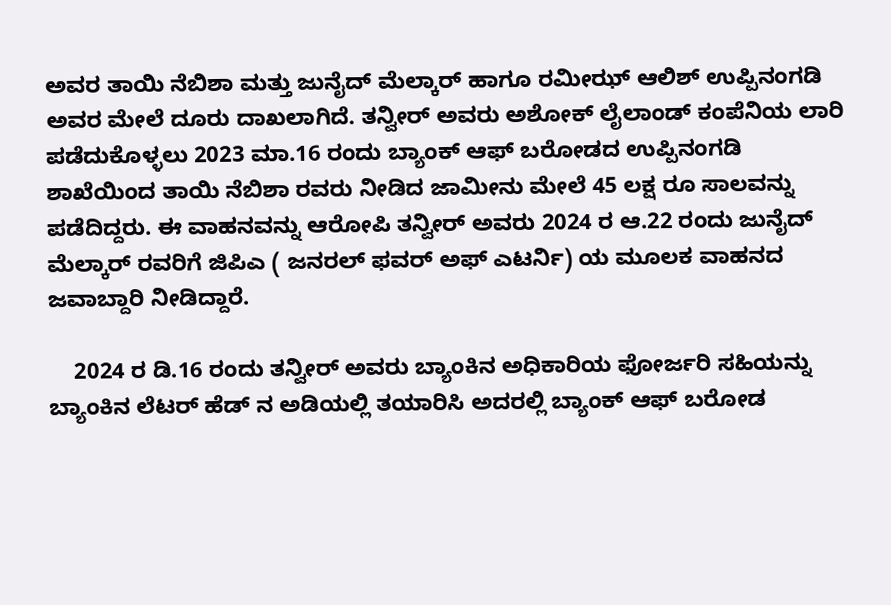ಅವರ ತಾಯಿ ನೆಬಿಶಾ ಮತ್ತು ಜುನೈದ್ ಮೆಲ್ಕಾರ್ ಹಾಗೂ ರಮೀಝ್ ಆಲಿಶ್ ಉಪ್ಪಿನಂಗಡಿ ಅವರ ಮೇಲೆ ದೂರು ದಾಖಲಾಗಿದೆ. ತನ್ವೀರ್ ಅವರು ಅಶೋಕ್ ಲೈಲಾಂಡ್ ಕಂಪೆನಿಯ ಲಾರಿ ಪಡೆದುಕೊಳ್ಳಲು 2023 ಮಾ.16 ರಂದು ಬ್ಯಾಂಕ್ ಆಫ್ ಬರೋಡದ ಉಪ್ಪಿನಂಗಡಿ ಶಾಖೆಯಿಂದ ತಾಯಿ ನೆಬಿಶಾ ರವರು ನೀಡಿದ ಜಾಮೀನು ಮೇಲೆ 45 ಲಕ್ಷ ರೂ ಸಾಲವನ್ನು ಪಡೆದಿದ್ದರು. ಈ ವಾಹನವನ್ನು ಆರೋಪಿ ತನ್ವೀರ್ ಅವರು 2024 ರ ಆ.22 ರಂದು ಜುನೈದ್ ಮೆಲ್ಕಾರ್ ರವರಿಗೆ ಜಿಪಿಎ ( ಜನರಲ್ ಫವರ್ ಅಫ್ ಎಟರ್ನಿ) ಯ ಮೂಲಕ ವಾಹನದ ಜವಾಬ್ದಾರಿ ನೀಡಿದ್ದಾರೆ.

    2024 ರ ಡಿ.16 ರಂದು ತನ್ವೀರ್ ಅವರು ಬ್ಯಾಂಕಿನ ಅಧಿಕಾರಿಯ ಫೋರ್ಜರಿ ಸಹಿಯನ್ನು ಬ್ಯಾಂಕಿನ ಲೆಟರ್ ಹೆಡ್ ನ ಅಡಿಯಲ್ಲಿ ತಯಾರಿಸಿ ಅದರಲ್ಲಿ ಬ್ಯಾಂಕ್ ಆಫ್ ಬರೋಡ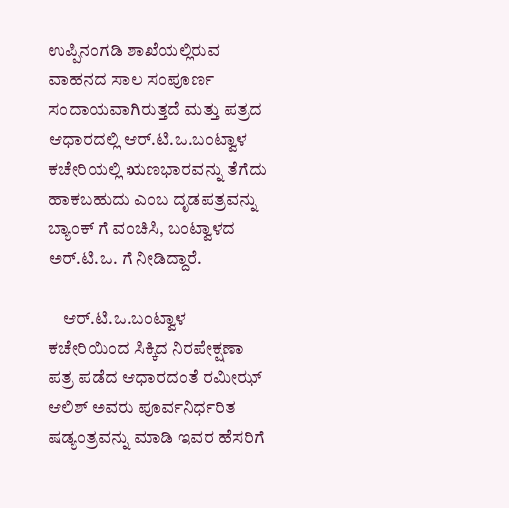ಉಪ್ಪಿನಂಗಡಿ ಶಾಖೆಯಲ್ಲಿರುವ ವಾಹನದ ಸಾಲ ಸಂಪೂರ್ಣ ಸಂದಾಯವಾಗಿರುತ್ತದೆ ಮತ್ತು ಪತ್ರದ ಆಧಾರದಲ್ಲಿ ಆರ್.ಟಿ.ಒ.ಬಂಟ್ವಾಳ ಕಚೇರಿಯಲ್ಲಿ ಋಣಭಾರವನ್ನು ತೆಗೆದು ಹಾಕಬಹುದು ಎಂಬ ದೃಡಪತ್ರವನ್ನು ಬ್ಯಾಂಕ್ ಗೆ ವಂಚಿಸಿ, ಬಂಟ್ವಾಳದ ಅರ್.ಟಿ.ಒ. ಗೆ ನೀಡಿದ್ದಾರೆ.

    ಆರ್.ಟಿ.ಒ.ಬಂಟ್ವಾಳ ಕಚೇರಿಯಿಂದ ಸಿಕ್ಕಿದ ನಿರಪೇಕ್ಷಣಾ ಪತ್ರ ಪಡೆದ ಆಧಾರದಂತೆ ರಮೀಝ್ ಆಲಿಶ್ ಅವರು ಪೂರ್ವನಿರ್ಧರಿತ ಷಡ್ಯಂತ್ರವನ್ನು ಮಾಡಿ ಇವರ ಹೆಸರಿಗೆ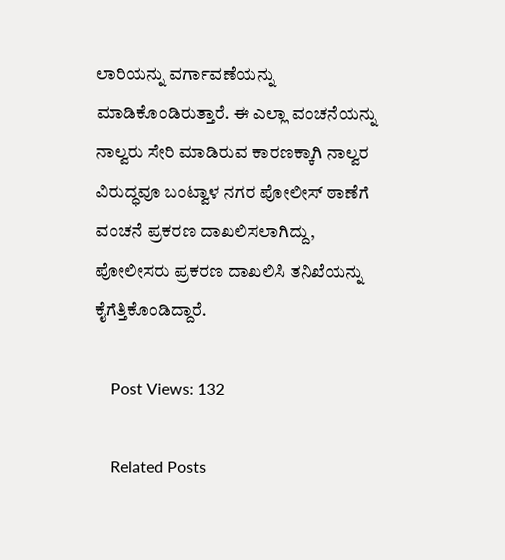ಲಾರಿಯನ್ನು ವರ್ಗಾವಣೆಯನ್ನು ಮಾಡಿಕೊಂಡಿರುತ್ತಾರೆ. ಈ ಎಲ್ಲಾ ವಂಚನೆಯನ್ನು ನಾಲ್ವರು ಸೇರಿ ಮಾಡಿರುವ ಕಾರಣಕ್ಕಾಗಿ ನಾಲ್ವರ ವಿರುದ್ಧವೂ ಬಂಟ್ವಾಳ ನಗರ ಪೋಲೀಸ್ ಠಾಣೆಗೆ ವಂಚನೆ ಪ್ರಕರಣ ದಾಖಲಿಸಲಾಗಿದ್ದು, ಪೋಲೀಸರು ಪ್ರಕರಣ ದಾಖಲಿಸಿ ತನಿಖೆಯನ್ನು ಕೈಗೆತ್ತಿಕೊಂಡಿದ್ದಾರೆ.

    Post Views: 132

    Related Posts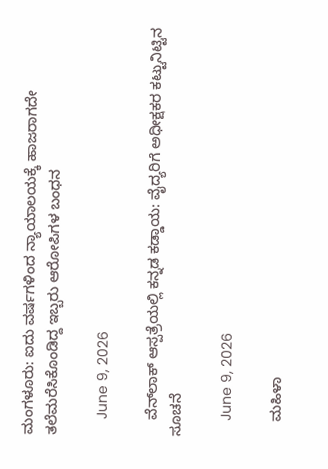ಮಂಗಳೂರು: ಐದು ವರ್ಷಗಳಿಂದ ನ್ಯಾಯಾಲಯಕ್ಕೆ ಹಾಜರಾಗದೇ ತಲೆಮರೆಸಿಕೊಂಡಿದ್ದ ಇಬ್ಬರು ಆರೋಪಿಗಳ ಬಂಧನ

    June 9, 2026

    ವೆನ್‌ಲಾಕ್ ಆಸ್ಪತ್ರೆಯಲ್ಲಿ ಕನ್ನಡ ಕಡ್ಡಾಯ: ವೈದ್ಯರಿಗೆ ಅಧೀಕ್ಷಕರ ಕಟ್ಟುನಿಟ್ಟಿನ ಸೂಚನೆ

    June 9, 2026

    ಮಹಿಳಾ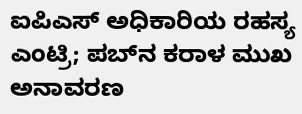ಐಪಿಎಸ್ ಅಧಿಕಾರಿಯ ರಹಸ್ಯ ಎಂಟ್ರಿ; ಪಬ್‌ನ ಕರಾಳ ಮುಖ ಅನಾವರಣ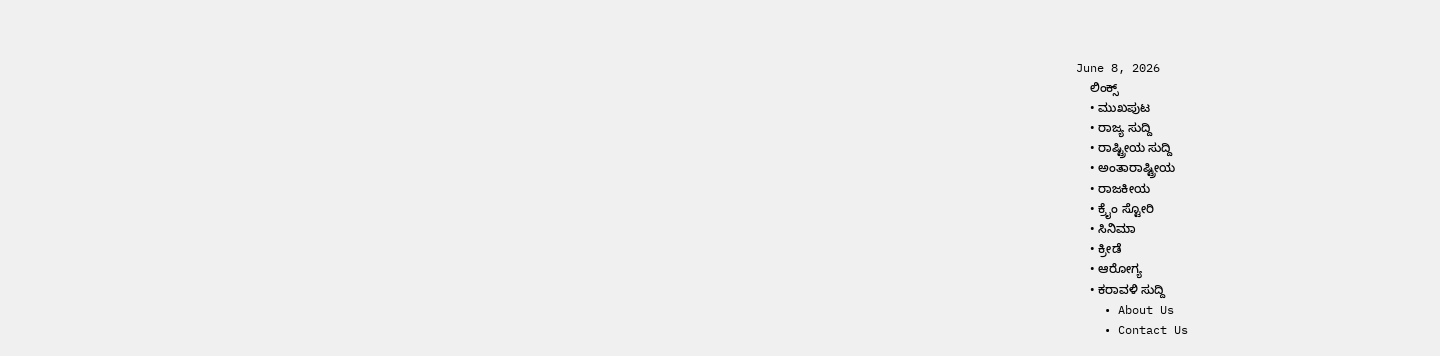June 8, 2026
    ಲಿಂಕ್ಸ್
    • ಮುಖಪುಟ
    • ರಾಜ್ಯ ಸುದ್ದಿ
    • ರಾಷ್ಟ್ರೀಯ ಸುದ್ದಿ
    • ಅಂತಾರಾಷ್ಟ್ರೀಯ
    • ರಾಜಕೀಯ
    • ಕ್ರೈಂ ಸ್ಟೋರಿ
    • ಸಿನಿಮಾ
    • ಕ್ರೀಡೆ
    • ಆರೋಗ್ಯ
    • ಕರಾವಳಿ ಸುದ್ದಿ
    • About Us
    • Contact Us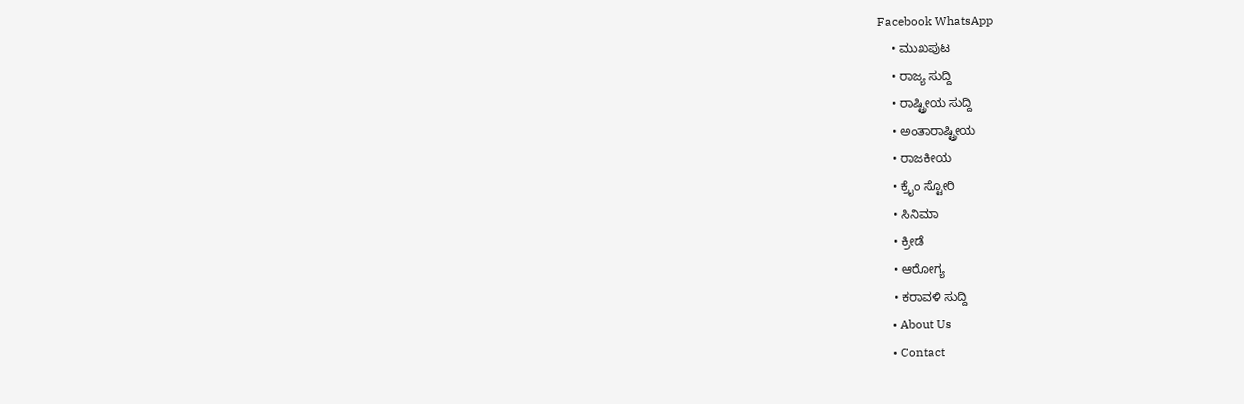Facebook WhatsApp
    • ಮುಖಪುಟ
    • ರಾಜ್ಯ ಸುದ್ದಿ
    • ರಾಷ್ಟ್ರೀಯ ಸುದ್ದಿ
    • ಅಂತಾರಾಷ್ಟ್ರೀಯ
    • ರಾಜಕೀಯ
    • ಕ್ರೈಂ ಸ್ಟೋರಿ
    • ಸಿನಿಮಾ
    • ಕ್ರೀಡೆ
    • ಆರೋಗ್ಯ
    • ಕರಾವಳಿ ಸುದ್ದಿ
    • About Us
    • Contact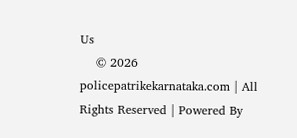Us
    © 2026 policepatrikekarnataka.com | All Rights Reserved | Powered By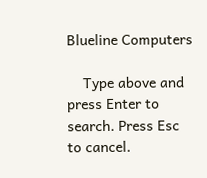Blueline Computers

    Type above and press Enter to search. Press Esc to cancel.